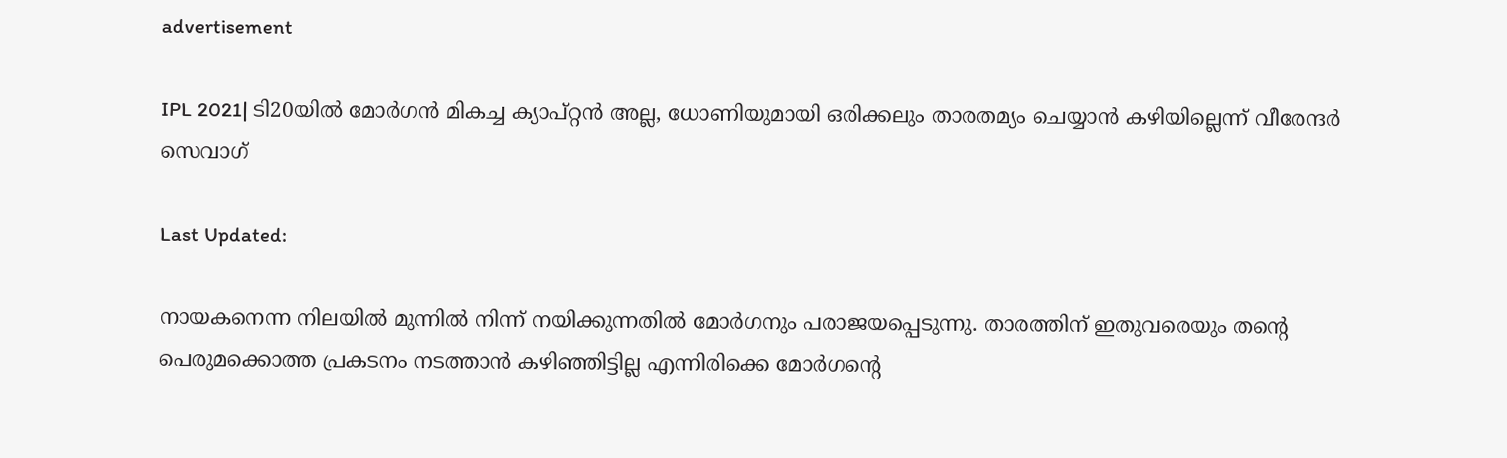advertisement

IPL 2021| ടി20യിൽ മോർഗൻ മികച്ച ക്യാപ്റ്റൻ അല്ല, ധോണിയുമായി ഒരിക്കലും താരതമ്യം ചെയ്യാൻ കഴിയില്ലെന്ന് വീരേന്ദർ സെവാഗ്

Last Updated:

നായകനെന്ന നിലയില്‍ മുന്നില്‍ നിന്ന് നയിക്കുന്നതില്‍ മോര്‍ഗനും പരാജയപ്പെടുന്നു. താരത്തിന് ഇതുവരെയും തൻ്റെ പെരുമക്കൊത്ത പ്രകടനം നടത്താൻ കഴിഞ്ഞിട്ടില്ല എന്നിരിക്കെ മോര്‍ഗന്റെ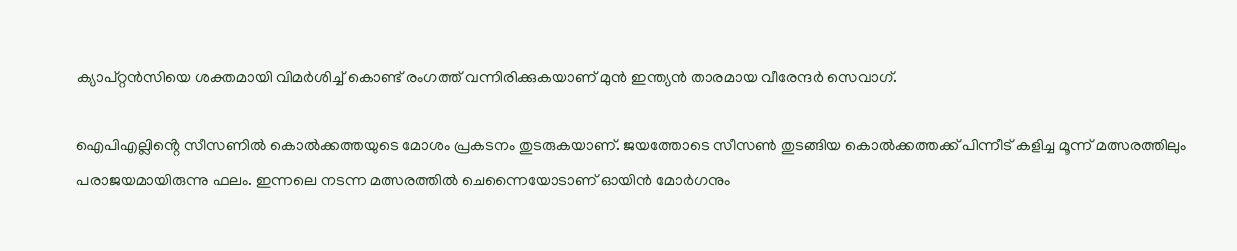ക്യാപ്റ്റന്‍സിയെ ശക്തമായി വിമര്‍ശിച്ച് കൊണ്ട് രംഗത്ത് വന്നിരിക്കുകയാണ് മുന്‍ ഇന്ത്യന്‍ താരമായ വീരേന്ദര്‍ സെവാഗ്.

ഐപിഎല്ലിൻ്റെ സീസണിൽ കൊൽക്കത്തയുടെ മോശം പ്രകടനം തുടരുകയാണ്. ജയത്തോടെ സീസൺ തുടങ്ങിയ കൊൽക്കത്തക്ക് പിന്നീട് കളിച്ച മൂന്ന് മത്സരത്തിലും പരാജയമായിരുന്നു ഫലം. ഇന്നലെ നടന്ന മത്സരത്തില്‍ ചെന്നൈയോടാണ് ഓയിന്‍ മോര്‍ഗനും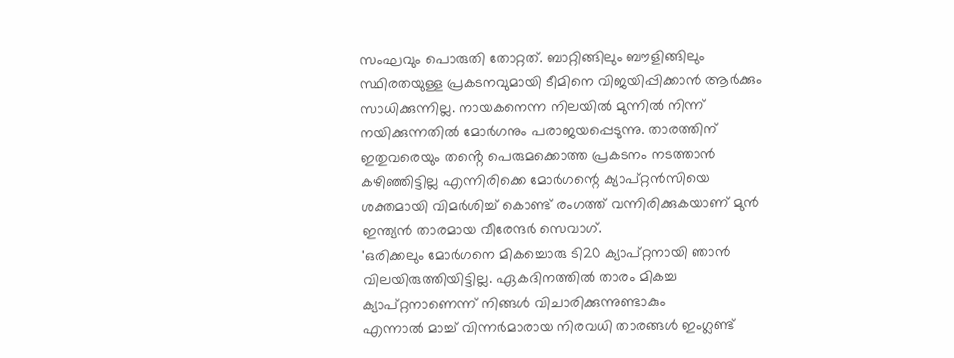സംഘവും പൊരുതി തോറ്റത്. ബാറ്റിങ്ങിലും ബൗളിങ്ങിലും സ്ഥിരതയുള്ള പ്രകടനവുമായി ടീമിനെ വിജയിപ്പിക്കാൻ ആര്‍ക്കും സാധിക്കുന്നില്ല. നായകനെന്ന നിലയില്‍ മുന്നില്‍ നിന്ന് നയിക്കുന്നതില്‍ മോര്‍ഗനും പരാജയപ്പെടുന്നു. താരത്തിന് ഇതുവരെയും തൻ്റെ പെരുമക്കൊത്ത പ്രകടനം നടത്താൻ കഴിഞ്ഞിട്ടില്ല എന്നിരിക്കെ മോര്‍ഗന്റെ ക്യാപ്റ്റന്‍സിയെ ശക്തമായി വിമര്‍ശിച്ച് കൊണ്ട് രംഗത്ത് വന്നിരിക്കുകയാണ് മുന്‍ ഇന്ത്യന്‍ താരമായ വീരേന്ദര്‍ സെവാഗ്.
'ഒരിക്കലും മോര്‍ഗനെ മികച്ചൊരു ടി20 ക്യാപ്റ്റനായി ഞാന്‍ വിലയിരുത്തിയിട്ടില്ല. ഏകദിനത്തിൽ താരം മികച്ച ക്യാപ്റ്റനാണെന്ന് നിങ്ങൾ വിചാരിക്കുന്നുണ്ടാകും
എന്നാൽ മാച്ച് വിന്നര്‍മാരായ നിരവധി താരങ്ങള്‍ ഇംഗ്ലണ്ട്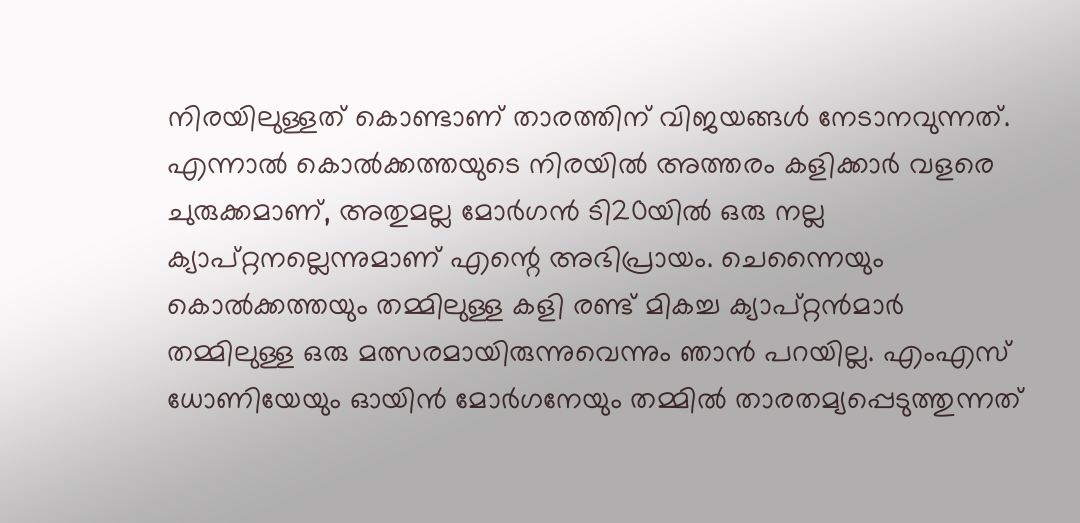നിരയിലുള്ളത് കൊണ്ടാണ് താരത്തിന് വിജയങ്ങൾ നേടാനവുന്നത്. എന്നാൽ കൊൽക്കത്തയുടെ നിരയിൽ അത്തരം കളിക്കാർ വളരെ ചുരുക്കമാണ്, അതുമല്ല മോർഗന്‍ ടി20യിൽ ഒരു നല്ല ക്യാപ്റ്റനല്ലെന്നുമാണ് എന്റെ അഭിപ്രായം. ചെന്നൈയും കൊൽക്കത്തയും തമ്മിലുള്ള കളി രണ്ട് മികച്ച ക്യാപ്റ്റൻമാർ തമ്മിലുള്ള ഒരു മത്സരമായിരുന്നുവെന്നും ഞാൻ പറയില്ല. എംഎസ് ധോണിയേയും ഓയിന്‍ മോര്‍ഗനേയും തമ്മില്‍ താരതമ്യപ്പെടുത്തുന്നത്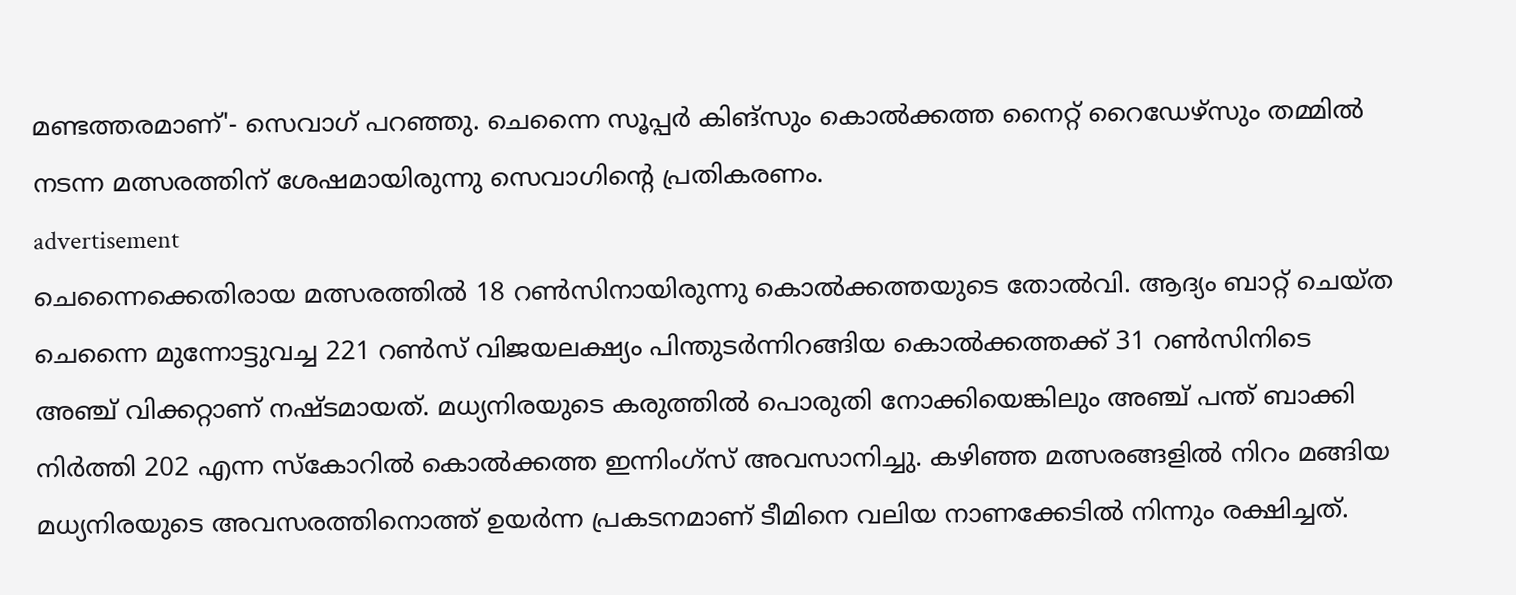മണ്ടത്തരമാണ്'- സെവാഗ് പറഞ്ഞു. ചെന്നൈ സൂപ്പർ കിങ്സും കൊൽക്കത്ത നൈറ്റ് റൈഡേഴ്സും തമ്മിൽ നടന്ന മത്സരത്തിന് ശേഷമായിരുന്നു സെവാഗിൻ്റെ പ്രതികരണം.
advertisement
ചെന്നൈക്കെതിരായ മത്സരത്തിൽ 18 റൺസിനായിരുന്നു കൊൽക്കത്തയുടെ തോൽവി. ആദ്യം ബാറ്റ് ചെയ്ത ചെന്നൈ മുന്നോട്ടുവച്ച 221 റണ്‍സ് വിജയലക്ഷ്യം പിന്തുടര്‍ന്നിറങ്ങിയ കൊൽക്കത്തക്ക് 31 റണ്‍സിനിടെ അഞ്ച് വിക്കറ്റാണ് നഷ്ടമായത്. മധ്യനിരയുടെ കരുത്തില്‍ പൊരുതി നോക്കിയെങ്കിലും അഞ്ച് പന്ത് ബാക്കി നിര്‍ത്തി 202 എന്ന സ്‌കോറില്‍ കൊൽക്കത്ത ഇന്നിംഗ്സ് അവസാനിച്ചു. കഴിഞ്ഞ മത്സരങ്ങളിൽ നിറം മങ്ങിയ മധ്യനിരയുടെ അവസരത്തിനൊത്ത് ഉയർന്ന പ്രകടനമാണ് ടീമിനെ വലിയ നാണക്കേടിൽ നിന്നും രക്ഷിച്ചത്.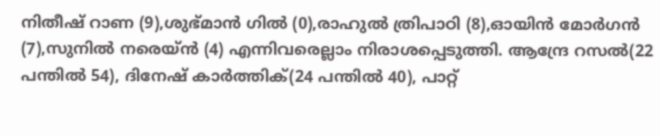നിതീഷ് റാണ (9),ശുഭ്മാന്‍ ഗില്‍ (0),രാഹുല്‍ ത്രിപാഠി (8),ഓയിന്‍ മോര്‍ഗന്‍ (7),സുനില്‍ നരെയ്ന്‍ (4) എന്നിവരെല്ലാം നിരാശപ്പെടുത്തി. ആന്ദ്രേ റസൽ(22 പന്തിൽ 54), ദിനേഷ് കാർത്തിക്(24 പന്തിൽ 40), പാറ്റ്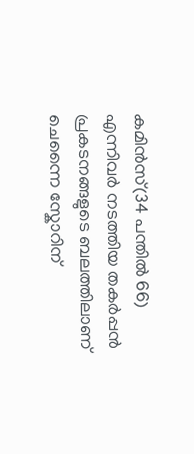കമിൻസ്(34 പന്തിൽ 66) എന്നിവർ നടത്തിയ തകർപ്പൻ പ്രകടനങ്ങളുടെ ബലത്തിലാണ് ചെന്നൈ സ്കോറിന്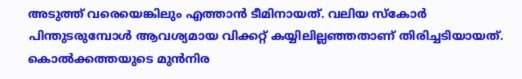അടുത്ത് വരെയെങ്കിലും എത്താൻ ടീമിനായത്. വലിയ സ്കോർ പിന്തുടരുമ്പോൾ ആവശ്യമായ വിക്കറ്റ് കയ്യിലില്ലഞ്ഞതാണ് തിരിച്ചടിയായത്. കൊൽക്കത്തയുടെ മുൻനിര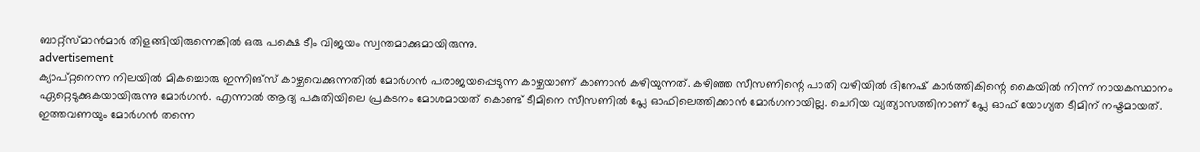ബാറ്റ്സ്മാൻമാർ തിളങ്ങിയിരുന്നെങ്കില്‍ ഒരു പക്ഷെ ടീം വിജയം സ്വന്തമാക്കുമായിരുന്നു.
advertisement
ക്യാപ്റ്റനെന്ന നിലയില്‍ മികച്ചൊരു ഇന്നിങ്‌സ് കാഴ്ചവെക്കുന്നതില്‍ മോര്‍ഗന്‍ പരാജയപ്പെടുന്ന കാഴ്ചയാണ് കാണാൻ കഴിയുന്നത്. കഴിഞ്ഞ സീസണിന്റെ പാതി വഴിയില്‍ ദിനേഷ് കാര്‍ത്തികിന്റെ കൈയില്‍ നിന്ന് നായകസ്ഥാനം ഏറ്റെടുക്കുകയായിരുന്നു മോർഗൻ. എന്നാല്‍ ആദ്യ പകുതിയിലെ പ്രകടനം മോശമായത് കൊണ്ട് ടീമിനെ സീസണില്‍ പ്ലേ ഓഫിലെത്തിക്കാന്‍ മോര്‍ഗനായില്ല. ചെറിയ വ്യത്യാസത്തിനാണ് പ്ലേ ഓഫ് യോഗ്യത ടീമിന് നഷ്ടമായത്. ഇത്തവണയും മോർഗൻ തന്നെ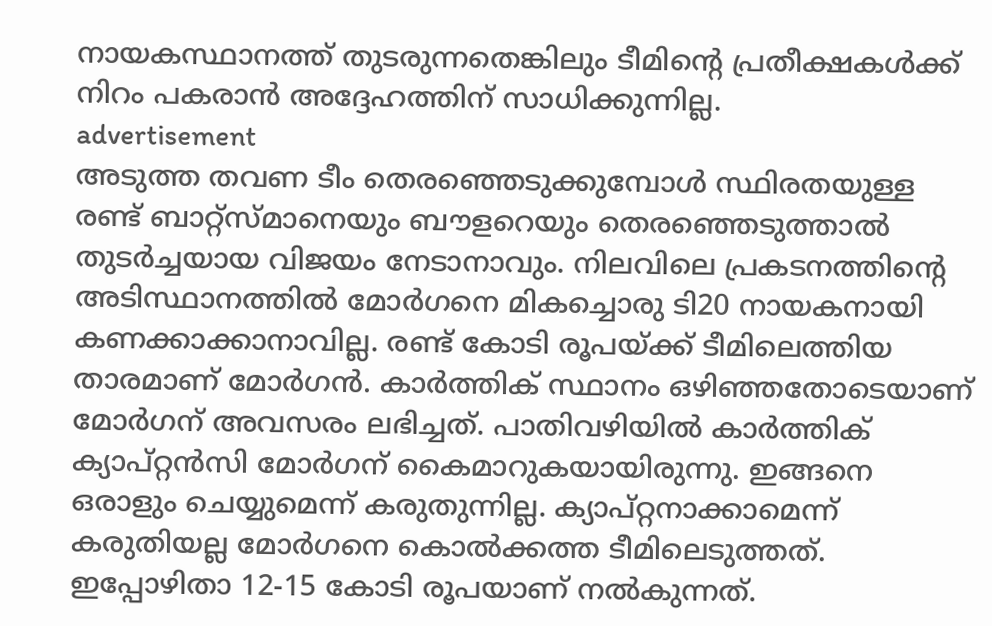നായകസ്ഥാനത്ത് തുടരുന്നതെങ്കിലും ടീമിൻ്റെ പ്രതീക്ഷകള്‍ക്ക് നിറം പകരാൻ അദ്ദേഹത്തിന് സാധിക്കുന്നില്ല.
advertisement
അടുത്ത തവണ ടീം തെരഞ്ഞെടുക്കുമ്പോള്‍ സ്ഥിരതയുള്ള രണ്ട് ബാറ്റ്‌സ്മാനെയും ബൗളറെയും തെരഞ്ഞെടുത്താല്‍ തുടര്‍ച്ചയായ വിജയം നേടാനാവും. നിലവിലെ പ്രകടനത്തിന്റെ അടിസ്ഥാനത്തില്‍ മോര്‍ഗനെ മികച്ചൊരു ടി20 നായകനായി കണക്കാക്കാനാവില്ല. രണ്ട് കോടി രൂപയ്ക്ക് ടീമിലെത്തിയ താരമാണ് മോര്‍ഗന്‍. കാര്‍ത്തിക് സ്ഥാനം ഒഴിഞ്ഞതോടെയാണ് മോര്‍ഗന് അവസരം ലഭിച്ചത്. പാതിവഴിയില്‍ കാര്‍ത്തിക് ക്യാപ്റ്റന്‍സി മോർഗന് കൈമാറുകയായിരുന്നു. ഇങ്ങനെ ഒരാളും ചെയ്യുമെന്ന് കരുതുന്നില്ല. ക്യാപ്റ്റനാക്കാമെന്ന് കരുതിയല്ല മോര്‍ഗനെ കൊൽക്കത്ത ടീമിലെടുത്തത്. ഇപ്പോഴിതാ 12-15 കോടി രൂപയാണ് നല്‍കുന്നത്.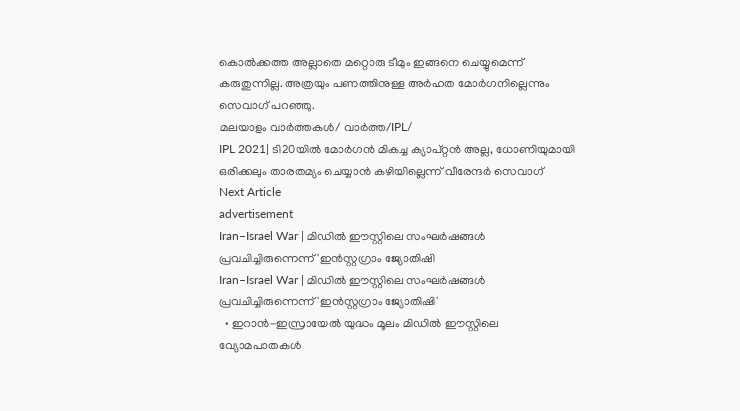കൊൽക്കത്ത അല്ലാതെ മറ്റൊരു ടീമും ഇങ്ങനെ ചെയ്യുമെന്ന് കരുതുന്നില്ല. അത്രയും പണത്തിനുള്ള അര്‍ഹത മോര്‍ഗനില്ലെന്നും സെവാഗ് പറഞ്ഞു.
മലയാളം വാർത്തകൾ/ വാർത്ത/IPL/
IPL 2021| ടി20യിൽ മോർഗൻ മികച്ച ക്യാപ്റ്റൻ അല്ല, ധോണിയുമായി ഒരിക്കലും താരതമ്യം ചെയ്യാൻ കഴിയില്ലെന്ന് വീരേന്ദർ സെവാഗ്
Next Article
advertisement
Iran–Israel War | മിഡിൽ ഈസ്റ്റിലെ സംഘർഷങ്ങൾ പ്രവചിച്ചിരുന്നെന്ന് 'ഇൻസ്റ്റഗ്രാം ജ്യോതിഷി
Iran–Israel War | മിഡിൽ ഈസ്റ്റിലെ സംഘർഷങ്ങൾ പ്രവചിച്ചിരുന്നെന്ന് 'ഇൻസ്റ്റഗ്രാം ജ്യോതിഷി'
  • ഇറാൻ-ഇസ്രായേൽ യുദ്ധം മൂലം മിഡിൽ ഈസ്റ്റിലെ വ്യോമപാതകൾ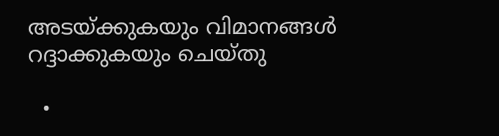അടയ്ക്കുകയും വിമാനങ്ങൾ റദ്ദാക്കുകയും ചെയ്തു

  •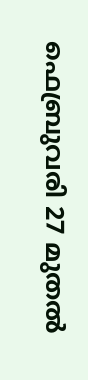ഫെബ്രുവരി 27 മുതൽ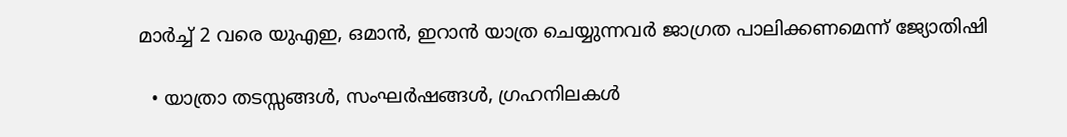മാർച്ച് 2 വരെ യുഎഇ, ഒമാൻ, ഇറാൻ യാത്ര ചെയ്യുന്നവർ ജാഗ്രത പാലിക്കണമെന്ന് ജ്യോതിഷി

  • യാത്രാ തടസ്സങ്ങൾ, സംഘർഷങ്ങൾ, ഗ്രഹനിലകൾ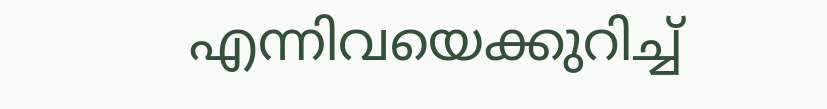എന്നിവയെക്കുറിച്ച്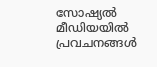സോഷ്യൽ മീഡിയയിൽ പ്രവചനങ്ങൾ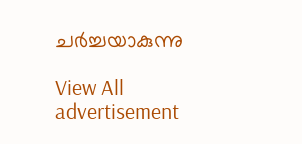ചർച്ചയാകുന്നു

View All
advertisement